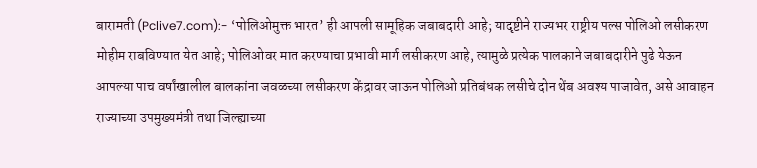बारामती (Pclive7.com):- ‘पोलिओमुक्त भारत’ ही आपली सामूहिक जबाबदारी आहे; यादृष्टीने राज्यभर राष्ट्रीय पल्स पोलिओ लसीकरण मोहीम राबविण्यात येत आहे; पोलिओवर मात करण्याचा प्रभावी मार्ग लसीकरण आहे, त्यामुळे प्रत्येक पालकाने जबाबदारीने पुढे येऊन आपल्या पाच वर्षांखालील बालकांना जवळच्या लसीकरण केंद्रावर जाऊन पोलिओ प्रतिबंधक लसीचे दोन थेंब अवश्य पाजावेत, असे आवाहन राज्याच्या उपमुख्यमंत्री तथा जिल्ह्याच्या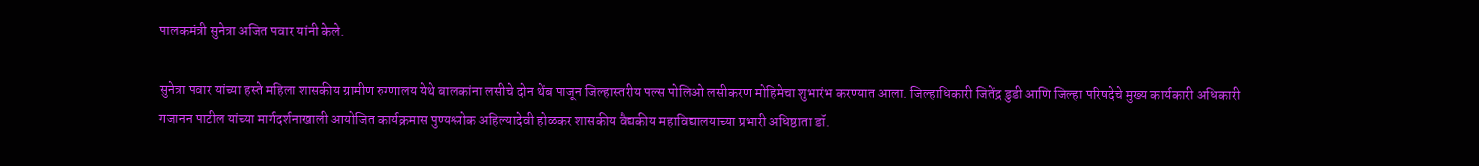पालकमंत्री सुनेत्रा अजित पवार यांनी केले.

सुनेत्रा पवार यांच्या हस्ते महिला शासकीय ग्रामीण रुग्णालय येथे बालकांना लसीचे दोन थेंब पाजून जिल्हास्तरीय पल्स पोलिओ लसीकरण मोहिमेचा शुभारंभ करण्यात आला. जिल्हाधिकारी जितेंद्र डुडी आणि जिल्हा परिषदेचे मुख्य कार्यकारी अधिकारी गजानन पाटील यांच्या मार्गदर्शनाखाली आयोजित कार्यक्रमास पुण्यश्लोक अहिल्यादेवी होळकर शासकीय वैद्यकीय महाविद्यालयाच्या प्रभारी अधिष्ठाता डॉ.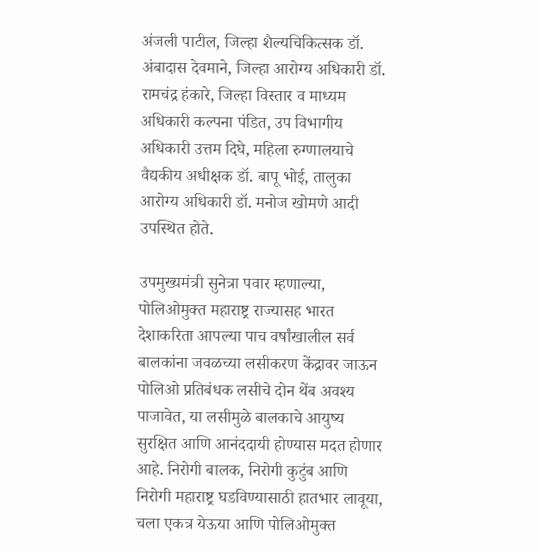अंजली पाटील, जिल्हा शैल्यचिकित्सक डॉ. अंबादास देवमाने, जिल्हा आरोग्य अधिकारी डॉ. रामचंद्र हंकारे, जिल्हा विस्तार व माध्यम अधिकारी कल्पना पंडित, उप विभागीय अधिकारी उत्तम दिघे, महिला रुग्णालयाचे वैद्यकीय अधीक्षक डॉ. बापू भोई, तालुका आरोग्य अधिकारी डॉ. मनोज खोमणे आदी उपस्थित होते.

उपमुख्यमंत्री सुनेत्रा पवार म्हणाल्या, पोलिओमुक्त महाराष्ट्र राज्यासह भारत देशाकरिता आपल्या पाच वर्षांखालील सर्व बालकांना जवळच्या लसीकरण केंद्रावर जाऊन पोलिओ प्रतिबंधक लसीचे दोन थेंब अवश्य पाजावेत, या लसीमुळे बालकाचे आयुष्य सुरक्षित आणि आनंददायी होण्यास मदत होणार आहे. निरोगी बालक, निरोगी कुटुंब आणि निरोगी महाराष्ट्र घडविण्यासाठी हातभार लावूया, चला एकत्र येऊया आणि पोलिओमुक्त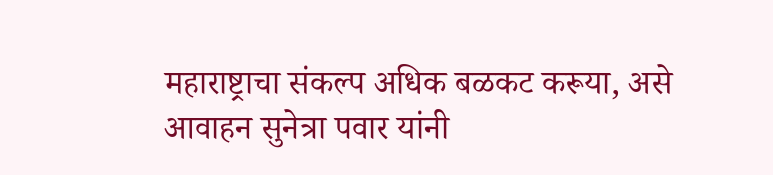महाराष्ट्राचा संकल्प अधिक बळकट करूया, असे आवाहन सुनेत्रा पवार यांनी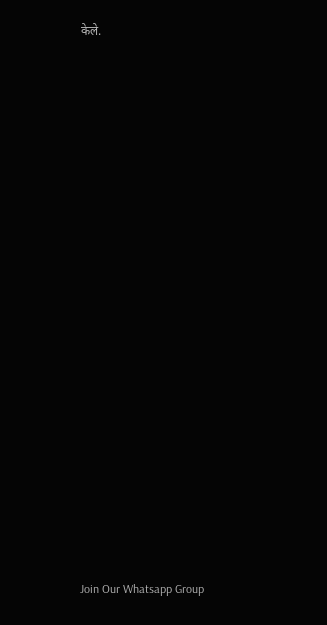केले.




















Join Our Whatsapp Group